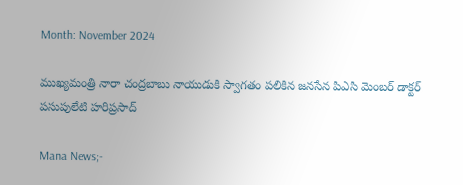Month: November 2024

ముఖ్యమంత్రి నారా చంద్రబాబు నాయుడుకి స్వాగతం పలికిన జనసేన పిఎసి మెంబర్ డాక్టర్ పసుపులేటి హరిప్రసాద్

Mana News;-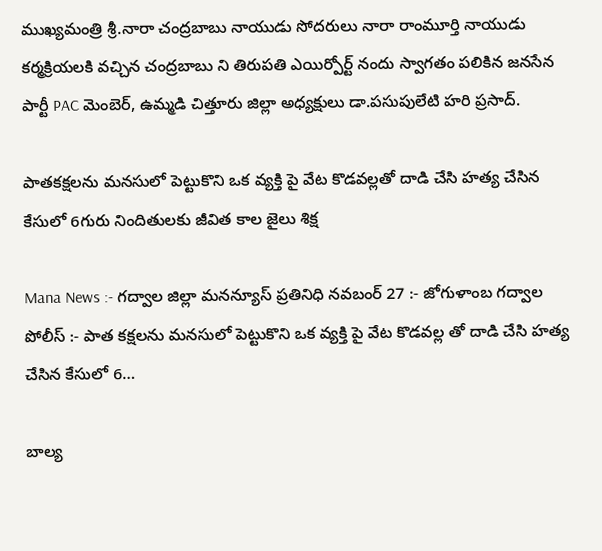ముఖ్యమంత్రి శ్రీ.నారా చంద్రబాబు నాయుడు సోదరులు నారా రాంమూర్తి నాయుడు కర్మక్రియలకి వచ్చిన చంద్రబాబు ని తిరుపతి ఎయిర్పోర్ట్ నందు స్వాగతం పలికిన జనసేన పార్టీ PAC మెంబెర్, ఉమ్మడి చిత్తూరు జిల్లా అధ్యక్షులు డా.పసుపులేటి హరి ప్రసాద్.

పాతకక్షలను మనసులో పెట్టుకొని ఒక వ్యక్తి పై వేట కొడవల్లతో దాడి చేసి హత్య చేసిన కేసులో 6గురు నిందితులకు జీవిత కాల జైలు శిక్ష

Mana News :- గద్వాల జిల్లా మనన్యూస్ ప్రతినిధి నవబంర్ 27 :- జోగుళాంబ గద్వాల పోలీస్ :- పాత కక్షలను మనసులో పెట్టుకొని ఒక వ్యక్తి పై వేట కొడవల్ల తో దాడి చేసి హత్య చేసిన కేసులో 6…

బాల్య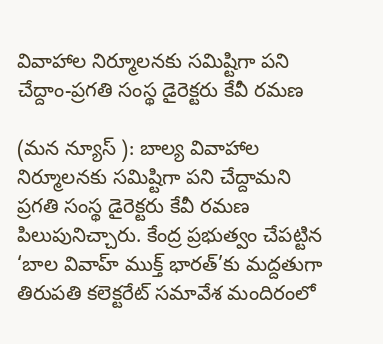వివాహాల నిర్మూలనకు సమిష్టిగా పని చేద్దాం-ప్రగతి సంస్థ డైరెక్టరు కేవీ రమణ

(మన న్యూస్ ): బాల్య వివాహాల నిర్మూలనకు సమిష్టిగా పని చేద్దామని ప్రగతి సంస్థ డైరెక్టరు కేవీ రమణ పిలుపునిచ్చారు. కేంద్ర ప్రభుత్వం చేపట్టిన ‘బాల వివాహ్ ముక్త్ భారత్’కు మద్దతుగా తిరుపతి కలెక్టరేట్ సమావేశ మందిరంలో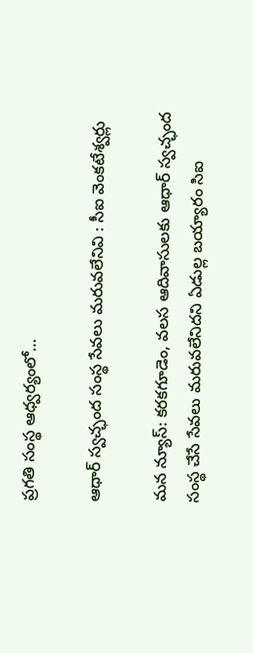ప్రగతి సంస్థ ఆధ్వర్యంలో…

ఆధార్ స్వచ్ఛంద సంస్థ సేవలు మరువలేనివి : సీఐ వెంకటేశ్వర్లు

మన న్యూస్: కరకగూడెం, వలస ఆదివాసులకు ఆధార్ స్వచ్ఛంద సంస్థ చేసే సేవలు మరువలేనిదని ఏడుల్ల బయ్యారం సిఐ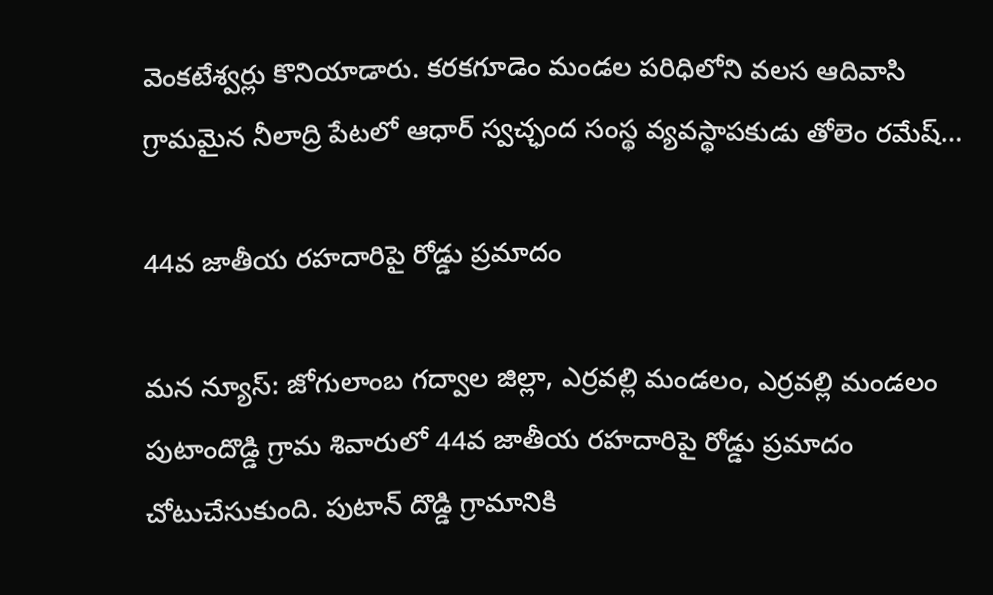వెంకటేశ్వర్లు కొనియాడారు. కరకగూడెం మండల పరిధిలోని వలస ఆదివాసి గ్రామమైన నీలాద్రి పేటలో ఆధార్ స్వచ్ఛంద సంస్థ వ్యవస్థాపకుడు తోలెం రమేష్…

44వ జాతీయ రహదారిపై రోడ్డు ప్రమాదం

మన న్యూస్: జోగులాంబ గద్వాల జిల్లా, ఎర్రవల్లి మండలం, ఎర్రవల్లి మండలం పుటాందొడ్డి గ్రామ శివారులో 44వ జాతీయ రహదారిపై రోడ్డు ప్రమాదం చోటుచేసుకుంది. పుటాన్ దొడ్డి గ్రామానికి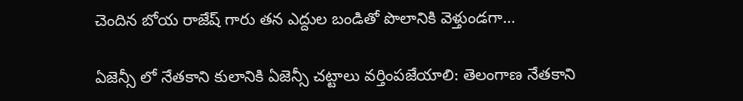చెందిన బోయ రాజేష్ గారు తన ఎద్దుల బండితో పొలానికి వెళ్తుండగా…

ఏజెన్సీ లో నేతకాని కులానికి ఏజెన్సీ చట్టాలు వర్తింపజేయాలి: తెలంగాణ నేతకాని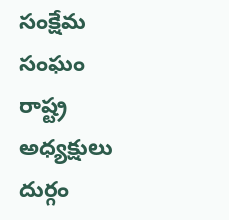సంక్షేమ సంఘం రాష్ట్ర అధ్యక్షులు దుర్గం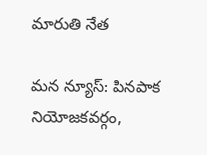మారుతి నేత

మన న్యూస్: పినపాక నియోజకవర్గం,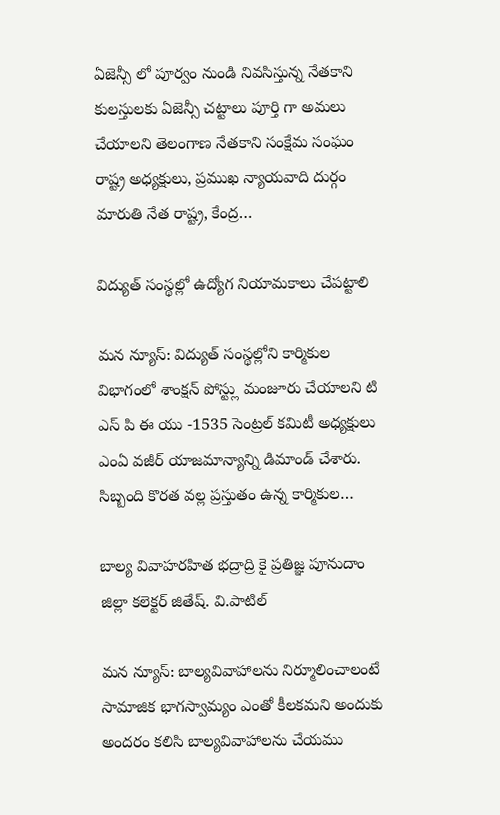ఏజెన్సీ లో పూర్వం నుండి నివసిస్తున్న నేతకాని కులస్తులకు ఏజెన్సీ చట్టాలు పూర్తి గా అమలు చేయాలని తెలంగాణ నేతకాని సంక్షేమ సంఘం రాష్ట్ర అధ్యక్షులు, ప్రముఖ న్యాయవాది దుర్గం మారుతి నేత రాష్ట్ర, కేంద్ర…

విద్యుత్ సంస్థల్లో ఉద్యోగ నియామకాలు చేపట్టాలి

మన న్యూస్: విద్యుత్ సంస్థల్లోని కార్మికుల విభాగంలో శాంక్షన్ పోస్ట్లు మంజూరు చేయాలని టి ఎస్ పి ఈ యు -1535 సెంట్రల్ కమిటీ అధ్యక్షులు ఎంఏ వజీర్ యాజమాన్యాన్ని డిమాండ్ చేశారు. సిబ్బంది కొరత వల్ల ప్రస్తుతం ఉన్న కార్మికుల…

బాల్య వివాహరహిత భద్రాద్రి కై ప్రతిజ్ఞ పూనుదాం జిల్లా కలెక్టర్ జితేష్. వి.పాటిల్

మన న్యూస్: బాల్యవివాహాలను నిర్మూలించాలంటే సామాజిక భాగస్వామ్యం ఎంతో కీలకమని అందుకు అందరం కలిసి బాల్యవివాహాలను చేయము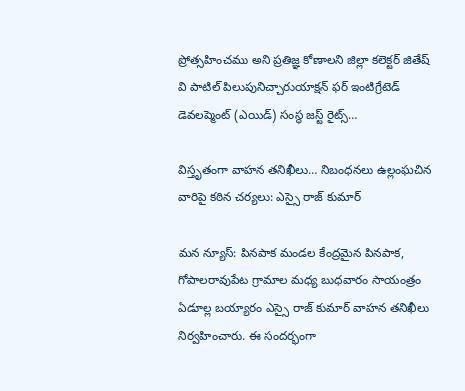ప్రోత్సహించము అని ప్రతిజ్ఞ కోణాలని జిల్లా కలెక్టర్ జితేష్ వి పాటిల్ పిలుపునిచ్చారుయాక్షన్ ఫర్ ఇంటిగ్రేటెడ్ డెవలప్మెంట్ (ఎయిడ్) సంస్థ జస్ట్ రైట్స్…

విస్తృతంగా వాహన తనిఖీలు… నిబంధనలు ఉల్లంఘచిన వారిపై కఠిన చర్యలు: ఎస్సై రాజ్ కుమార్

మన న్యూస్: పినపాక మండల కేంద్రమైన పినపాక, గోపాలరావుపేట గ్రామాల మధ్య బుధవారం సాయంత్రం ఏడూల్ల బయ్యారం ఎస్సై రాజ్ కుమార్ వాహన తనిఖీలు నిర్వహించారు. ఈ సందర్భంగా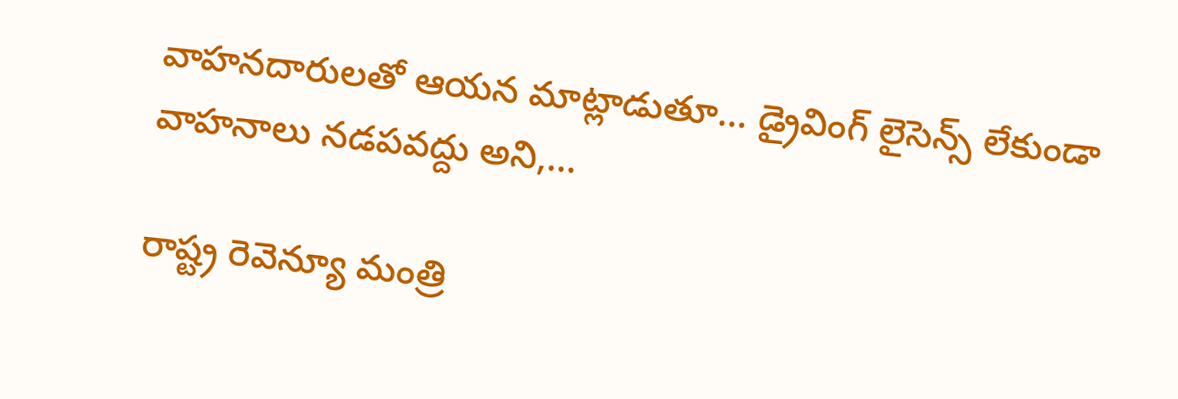వాహనదారులతో ఆయన మాట్లాడుతూ… డ్రైవింగ్ లైసెన్స్ లేకుండా వాహనాలు నడపవద్దు అని,…

రాష్ట్ర రెవెన్యూ మంత్రి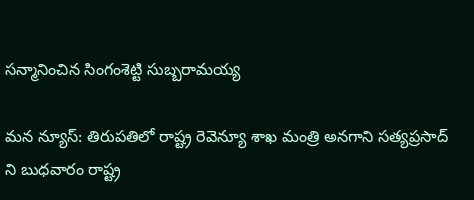సన్మానించిన సింగంశెట్టి సుబ్బరామయ్య

మన న్యూస్: తిరుపతిలో రాష్ట్ర రెవెన్యూ శాఖ మంత్రి అనగాని సత్యప్రసాద్ ని బుధవారం రాష్ట్ర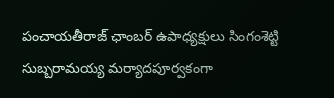పంచాయతీరాజ్ ఛాంబర్ ఉపాధ్యక్షులు సింగంశెట్టి సుబ్బరామయ్య మర్యాదపూర్వకంగా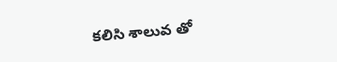కలిసి శాలువ తో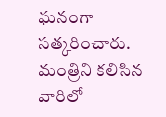ఘనంగా సత్కరించారు. మంత్రిని కలిసిన వారిలో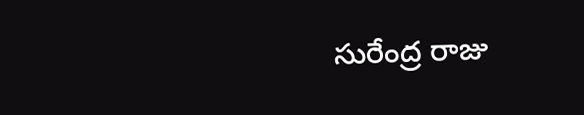సురేంద్ర రాజు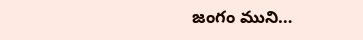జంగం ముని…